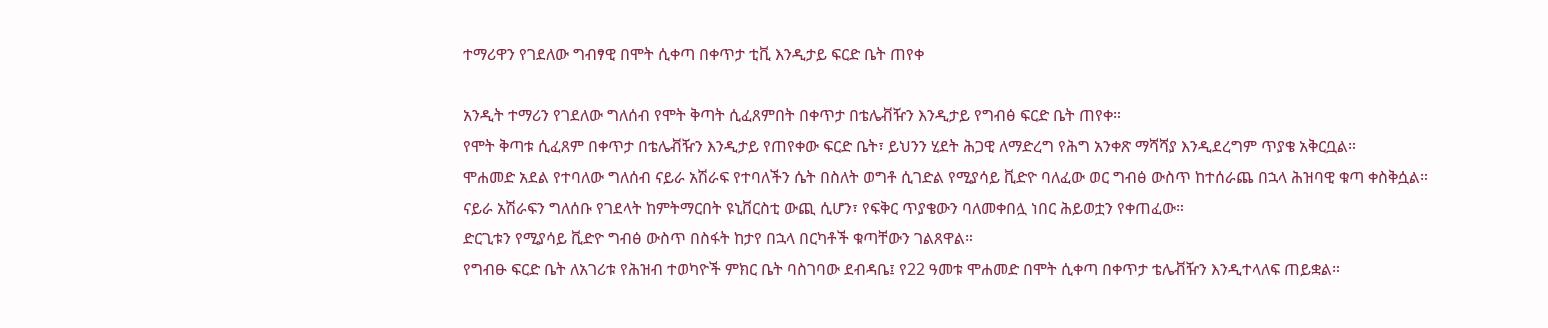ተማሪዋን የገደለው ግብፃዊ በሞት ሲቀጣ በቀጥታ ቲቪ እንዲታይ ፍርድ ቤት ጠየቀ

አንዲት ተማሪን የገደለው ግለሰብ የሞት ቅጣት ሲፈጸምበት በቀጥታ በቴሌቭዥን እንዲታይ የግብፅ ፍርድ ቤት ጠየቀ።
የሞት ቅጣቱ ሲፈጸም በቀጥታ በቴሌቭዥን እንዲታይ የጠየቀው ፍርድ ቤት፣ ይህንን ሂደት ሕጋዊ ለማድረግ የሕግ አንቀጽ ማሻሻያ እንዲደረግም ጥያቄ አቅርቧል።
ሞሐመድ አደል የተባለው ግለሰብ ናይራ አሽራፍ የተባለችን ሴት በስለት ወግቶ ሲገድል የሚያሳይ ቪድዮ ባለፈው ወር ግብፅ ውስጥ ከተሰራጨ በኋላ ሕዝባዊ ቁጣ ቀስቅሷል።
ናይራ አሽራፍን ግለሰቡ የገደላት ከምትማርበት ዩኒቨርስቲ ውጪ ሲሆን፣ የፍቅር ጥያቄውን ባለመቀበሏ ነበር ሕይወቷን የቀጠፈው።
ድርጊቱን የሚያሳይ ቪድዮ ግብፅ ውስጥ በስፋት ከታየ በኋላ በርካቶች ቁጣቸውን ገልጸዋል።
የግብፁ ፍርድ ቤት ለአገሪቱ የሕዝብ ተወካዮች ምክር ቤት ባስገባው ደብዳቤ፤ የ22 ዓመቱ ሞሐመድ በሞት ሲቀጣ በቀጥታ ቴሌቭዥን እንዲተላለፍ ጠይቋል።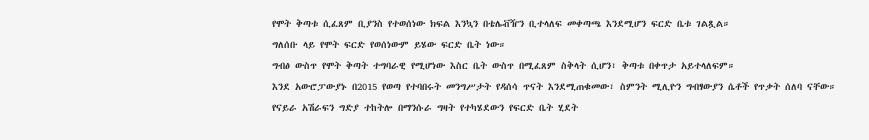የሞት ቅጣቱ ሲፈጸም ቢያንስ የተወሰነው ክፍል እንኳን በቴሌቭዥን ቢተላለፍ መቀጣጫ እንደሚሆን ፍርድ ቤቱ ገልጿል።
ግለሰቡ ላይ የሞት ፍርድ የወሰነውም ይሄው ፍርድ ቤት ነው።
ግብፅ ውስጥ የሞት ቅጣት ተግባራዊ የሚሆነው እስር ቤት ውስጥ በሚፈጸም ስቅላት ሲሆን፣ ቅጣቱ በቀጥታ አይተላለፍም።
እንደ አውሮፓውያኑ በ2015 የወጣ የተባበሩት መንግሥታት የዳሰሳ ጥናት እንደሚጠቁመው፣ ስምንት ሚሊዮን ግብፃውያን ሴቶች የጥቃት ሰለባ ናቸው።
የናይራ አሽራፍን ግድያ ተከትሎ በማንሱራ ግዛት የተካሄደውን የፍርድ ቤት ሂደት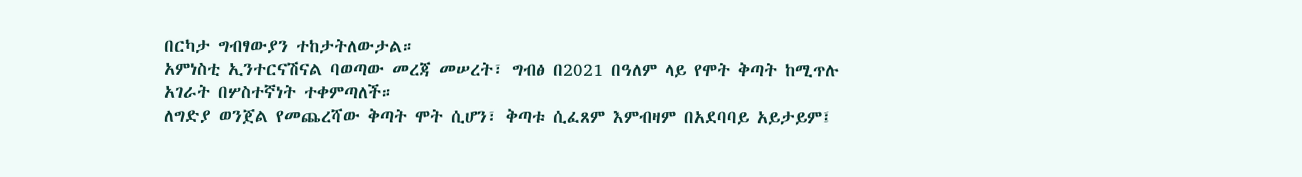በርካታ ግብፃውያን ተከታትለውታል።
አምነስቲ ኢንተርናሽናል ባወጣው መረጃ መሠረት፣ ግብፅ በ2021 በዓለም ላይ የሞት ቅጣት ከሚጥሉ አገራት በሦስተኛነት ተቀምጣለች።
ለግድያ ወንጀል የመጨረሻው ቅጣት ሞት ሲሆን፣ ቅጣቱ ሲፈጸም እምብዛም በአደባባይ አይታይም፤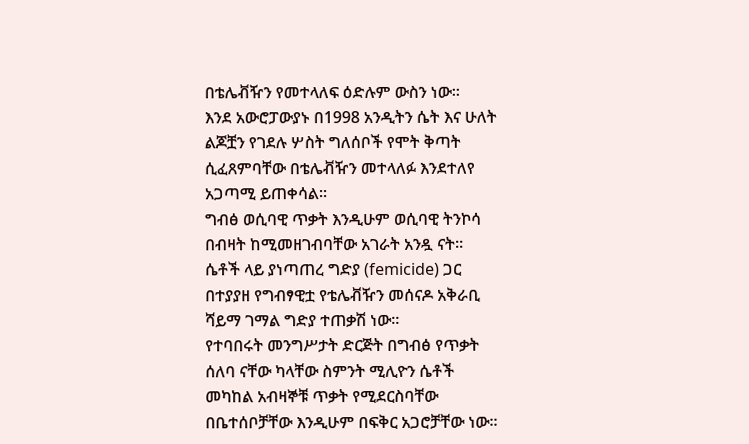በቴሌቭዥን የመተላለፍ ዕድሉም ውስን ነው።
እንደ አውሮፓውያኑ በ1998 አንዲትን ሴት እና ሁለት ልጆቿን የገደሉ ሦስት ግለሰቦች የሞት ቅጣት ሲፈጸምባቸው በቴሌቭዥን መተላለፉ እንደተለየ አጋጣሚ ይጠቀሳል።
ግብፅ ወሲባዊ ጥቃት እንዲሁም ወሲባዊ ትንኮሳ በብዛት ከሚመዘገብባቸው አገራት አንዷ ናት።
ሴቶች ላይ ያነጣጠረ ግድያ (femicide) ጋር በተያያዘ የግብፃዊቷ የቴሌቭዥን መሰናዶ አቅራቢ ሻይማ ገማል ግድያ ተጠቃሽ ነው።
የተባበሩት መንግሥታት ድርጅት በግብፅ የጥቃት ሰለባ ናቸው ካላቸው ስምንት ሚሊዮን ሴቶች መካከል አብዛኞቹ ጥቃት የሚደርስባቸው በቤተሰቦቻቸው እንዲሁም በፍቅር አጋሮቻቸው ነው።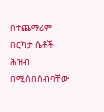በተጨማሪም በርካታ ሴቶች ሕዝብ በሚሰበሰብባቸው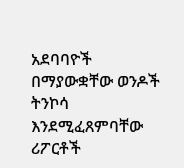አደባባዮች በማያውቋቸው ወንዶች ትንኮሳ እንደሚፈጸምባቸው ሪፖርቶች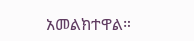አመልክተዋል።